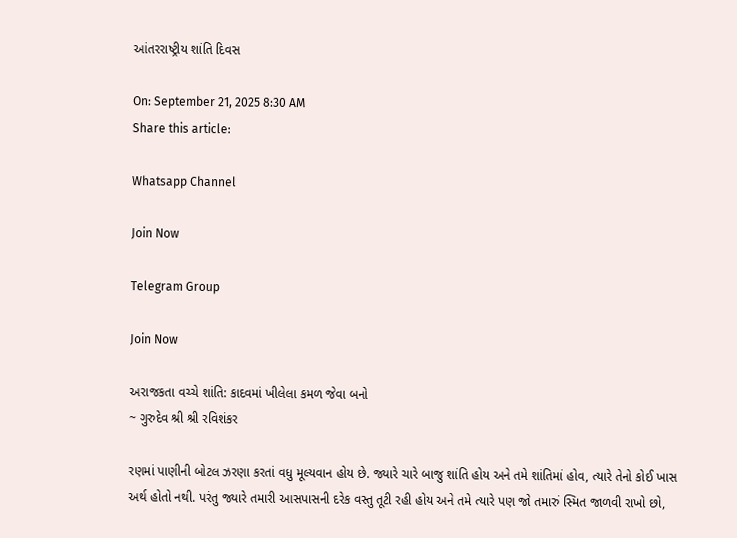આંતરરાષ્ટ્રીય શાંતિ દિવસ

On: September 21, 2025 8:30 AM
Share this article:

Whatsapp Channel

Join Now

Telegram Group

Join Now

અરાજકતા વચ્ચે શાંતિ: કાદવમાં ખીલેલા કમળ જેવા બનો
~ ગુરુદેવ શ્રી શ્રી રવિશંકર

રણમાં પાણીની બોટલ ઝરણા કરતાં વધુ મૂલ્યવાન હોય છે. જ્યારે ચારે બાજુ શાંતિ હોય અને તમે શાંતિમાં હોવ, ત્યારે તેનો કોઈ ખાસ અર્થ હોતો નથી. પરંતુ જ્યારે તમારી આસપાસની દરેક વસ્તુ તૂટી રહી હોય અને તમે ત્યારે પણ જો તમારું સ્મિત જાળવી રાખો છો,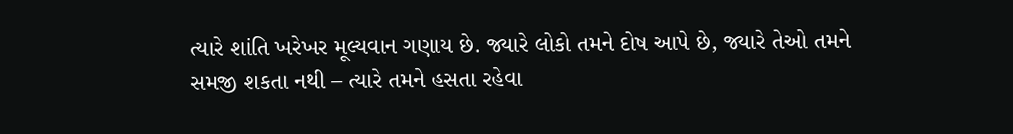ત્યારે શાંતિ ખરેખર મૂલ્યવાન ગણાય છે. જ્યારે લોકો તમને દોષ આપે છે, જ્યારે તેઓ તમને સમજી શકતા નથી – ત્યારે તમને હસતા રહેવા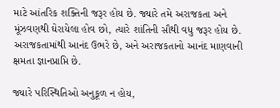માટે આંતરિક શક્તિની જરૂર હોય છે. જ્યારે તમે અરાજકતા અને મૂંઝવણથી ઘેરાયેલા હોવ છો, ત્યારે શાંતિની સૌથી વધુ જરૂર હોય છે. અરાજકતામાંથી આનંદ ઉભરે છે, અને અરાજકતાનો આનંદ માણવાની ક્ષમતા જ્ઞાનપ્રાપ્તિ છે.

જ્યારે પરિસ્થિતિઓ અનુકૂળ ન હોય,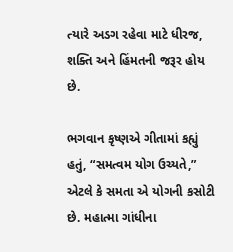ત્યારે અડગ રહેવા માટે ધીરજ, શક્તિ અને હિંમતની જરૂર હોય છે.

ભગવાન કૃષ્ણએ ગીતામાં કહ્યું હતું, “સમત્વમ યોગ ઉચ્યતે,” એટલે કે સમતા એ યોગની કસોટી છે. મહાત્મા ગાંધીના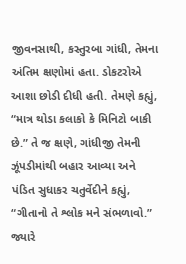જીવનસાથી, કસ્તુરબા ગાંધી, તેમના અંતિમ ક્ષણોમાં હતા. ડોકટરોએ આશા છોડી દીધી હતી. તેમણે કહ્યું, “માત્ર થોડા કલાકો કે મિનિટો બાકી છે.” તે જ ક્ષણે, ગાંધીજી તેમની ઝૂંપડીમાંથી બહાર આવ્યા અને પંડિત સુધાકર ચતુર્વેદીને કહ્યું, “ગીતાનો તે શ્લોક મને સંભળાવો.” જ્યારે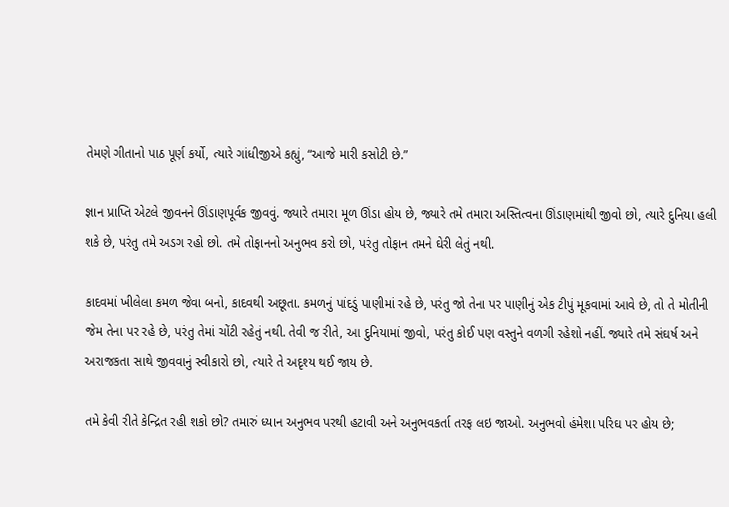તેમણે ગીતાનો પાઠ પૂર્ણ કર્યો, ત્યારે ગાંધીજીએ કહ્યું, “આજે મારી કસોટી છે.”

જ્ઞાન પ્રાપ્તિ એટલે જીવનને ઊંડાણપૂર્વક જીવવું. જ્યારે તમારા મૂળ ઊંડા હોય છે, જ્યારે તમે તમારા અસ્તિત્વના ઊંડાણમાંથી જીવો છો, ત્યારે દુનિયા હલી શકે છે, પરંતુ તમે અડગ રહો છો. તમે તોફાનનો અનુભવ કરો છો, પરંતુ તોફાન તમને ઘેરી લેતું નથી.

કાદવમાં ખીલેલા કમળ જેવા બનો, કાદવથી અછૂતા. કમળનું પાંદડું પાણીમાં રહે છે, પરંતુ જો તેના પર પાણીનું એક ટીપું મૂકવામાં આવે છે, તો તે મોતીની જેમ તેના પર રહે છે, પરંતુ તેમાં ચોંટી રહેતું નથી. તેવી જ રીતે, આ દુનિયામાં જીવો, પરંતુ કોઈ પણ વસ્તુને વળગી રહેશો નહીં. જ્યારે તમે સંઘર્ષ અને અરાજકતા સાથે જીવવાનું સ્વીકારો છો, ત્યારે તે અદૃશ્ય થઈ જાય છે.

તમે કેવી રીતે કેન્દ્રિત રહી શકો છો? તમારું ધ્યાન અનુભવ પરથી હટાવી અને અનુભવકર્તા તરફ લઇ જાઓ. અનુભવો હંમેશા પરિઘ પર હોય છે;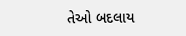તેઓ બદલાય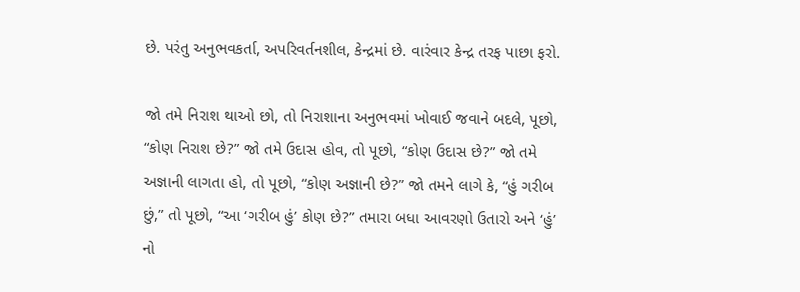છે. પરંતુ અનુભવકર્તા, અપરિવર્તનશીલ, કેન્દ્રમાં છે. વારંવાર કેન્દ્ર તરફ પાછા ફરો.

જો તમે નિરાશ થાઓ છો, તો નિરાશાના અનુભવમાં ખોવાઈ જવાને બદલે, પૂછો, “કોણ નિરાશ છે?” જો તમે ઉદાસ હોવ, તો પૂછો, “કોણ ઉદાસ છે?” જો તમે અજ્ઞાની લાગતા હો, તો પૂછો, “કોણ અજ્ઞાની છે?” જો તમને લાગે કે, “હું ગરીબ છું,” તો પૂછો, “આ ‘ગરીબ હું’ કોણ છે?” તમારા બધા આવરણો ઉતારો અને ‘હું’ નો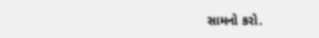સામનો કરો.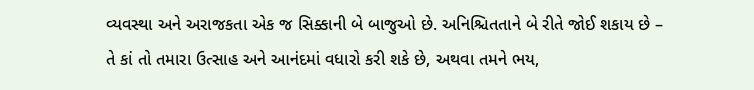વ્યવસ્થા અને અરાજકતા એક જ સિક્કાની બે બાજુઓ છે. અનિશ્ચિતતાને બે રીતે જોઈ શકાય છે – તે કાં તો તમારા ઉત્સાહ અને આનંદમાં વધારો કરી શકે છે, અથવા તમને ભય,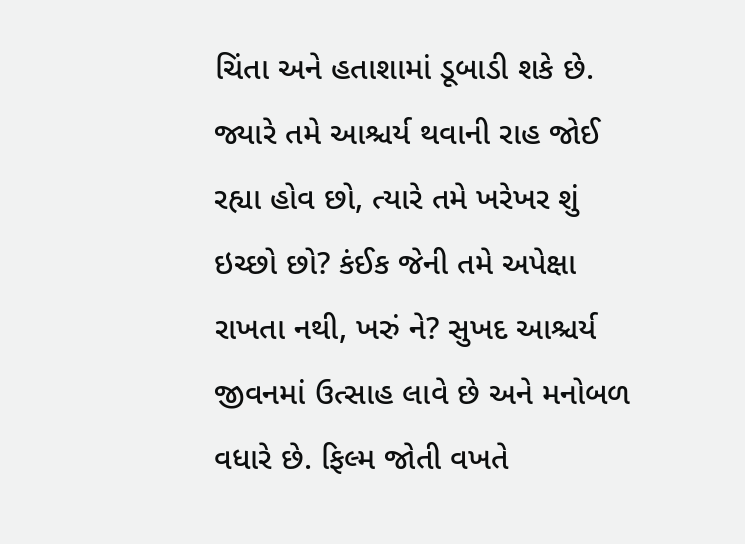ચિંતા અને હતાશામાં ડૂબાડી શકે છે. જ્યારે તમે આશ્ચર્ય થવાની રાહ જોઈ રહ્યા હોવ છો, ત્યારે તમે ખરેખર શું ઇચ્છો છો? કંઈક જેની તમે અપેક્ષા રાખતા નથી, ખરું ને? સુખદ આશ્ચર્ય જીવનમાં ઉત્સાહ લાવે છે અને મનોબળ વધારે છે. ફિલ્મ જોતી વખતે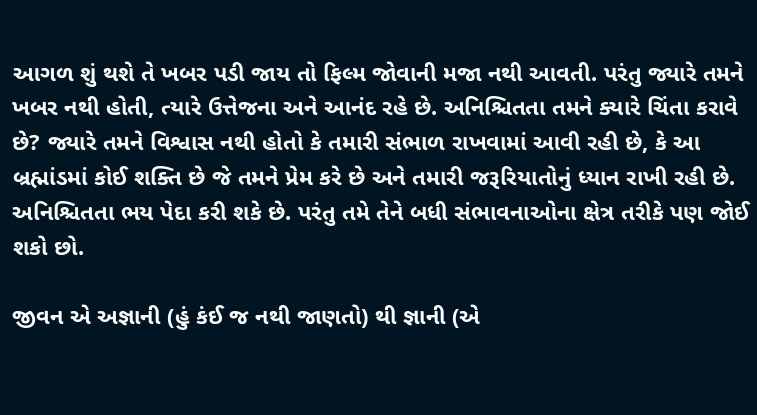આગળ શું થશે તે ખબર પડી જાય તો ફિલ્મ જોવાની મજા નથી આવતી. પરંતુ જ્યારે તમને ખબર નથી હોતી, ત્યારે ઉત્તેજના અને આનંદ રહે છે. અનિશ્ચિતતા તમને ક્યારે ચિંતા કરાવે છે? જ્યારે તમને વિશ્વાસ નથી હોતો કે તમારી સંભાળ રાખવામાં આવી રહી છે, કે આ બ્રહ્માંડમાં કોઈ શક્તિ છે જે તમને પ્રેમ કરે છે અને તમારી જરૂરિયાતોનું ધ્યાન રાખી રહી છે. અનિશ્ચિતતા ભય પેદા કરી શકે છે. પરંતુ તમે તેને બધી સંભાવનાઓના ક્ષેત્ર તરીકે પણ જોઈ શકો છો.

જીવન એ અજ્ઞાની (હું કંઈ જ નથી જાણતો) થી જ્ઞાની (એ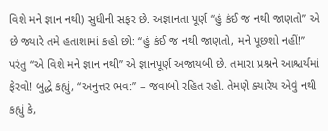વિશે મને જ્ઞાન નથી) સુધીની સફર છે. અજ્ઞાનતા પૂર્ણ “હું કંઈ જ નથી જાણતો” એ છે જ્યારે તમે હતાશામાં કહો છો: “હું કંઈ જ નથી જાણતો, મને પૂછશો નહીં!” પરંતુ “એ વિશે મને જ્ઞાન નથી” એ જ્ઞાનપૂર્ણ અજાયબી છે. તમારા પ્રશ્નને આશ્ચર્યમાં ફેરવો! બુદ્ધે કહ્યું, “અનુત્તર ભવ:” – જવાબો રહિત રહો. તેમણે ક્યારેય એવું નથી કહ્યું કે,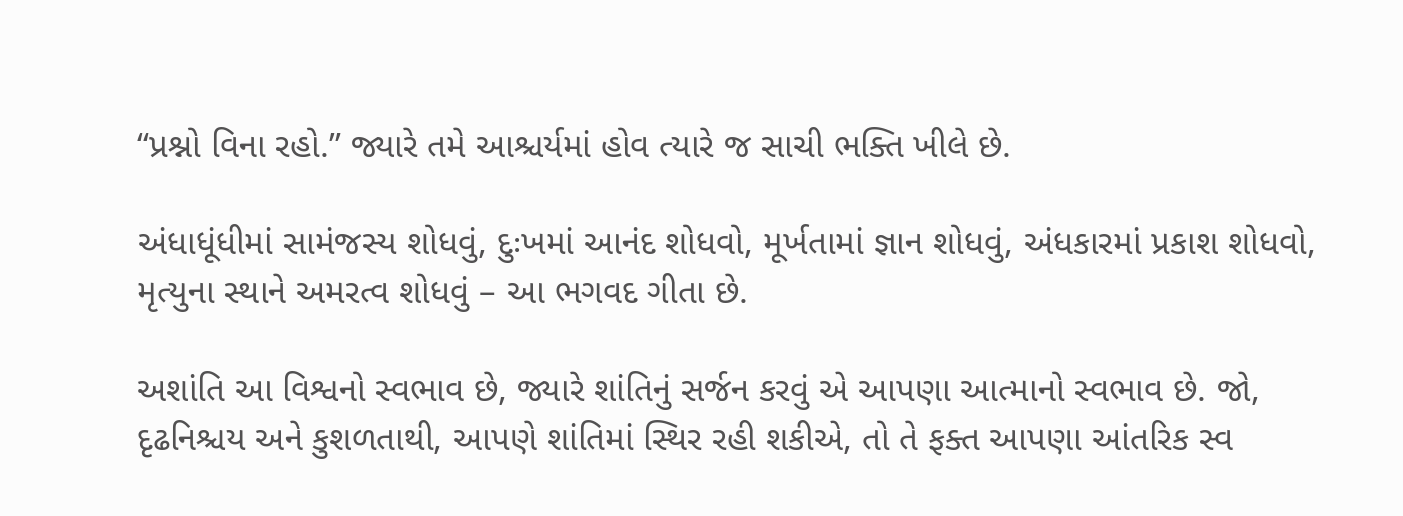“પ્રશ્નો વિના રહો.” જ્યારે તમે આશ્ચર્યમાં હોવ ત્યારે જ સાચી ભક્તિ ખીલે છે.

અંધાધૂંધીમાં સામંજસ્ય શોધવું, દુઃખમાં આનંદ શોધવો, મૂર્ખતામાં જ્ઞાન શોધવું, અંધકારમાં પ્રકાશ શોધવો, મૃત્યુના સ્થાને અમરત્વ શોધવું – આ ભગવદ ગીતા છે.

અશાંતિ આ વિશ્વનો સ્વભાવ છે, જ્યારે શાંતિનું સર્જન કરવું એ આપણા આત્માનો સ્વભાવ છે. જો, દૃઢનિશ્ચય અને કુશળતાથી, આપણે શાંતિમાં સ્થિર રહી શકીએ, તો તે ફક્ત આપણા આંતરિક સ્વ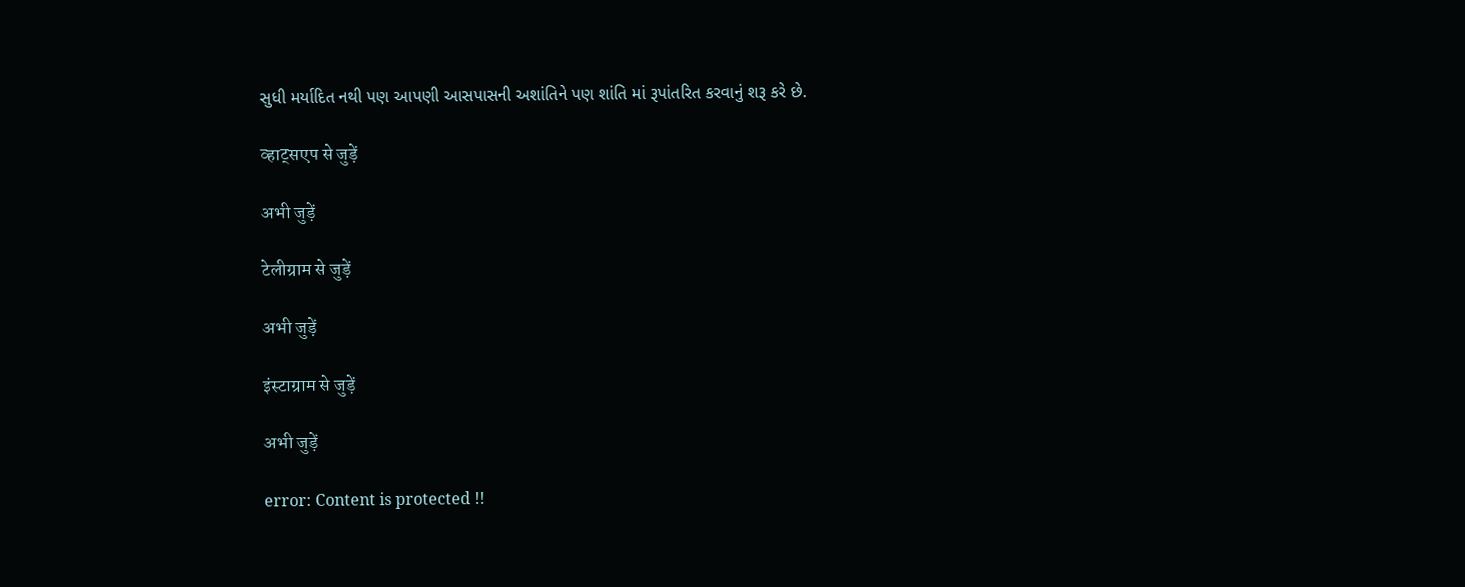સુધી મર્યાદિત નથી પણ આપણી આસપાસની અશાંતિને પણ શાંતિ માં રૂપાંતરિત કરવાનું શરૂ કરે છે.

व्हाट्सएप से जुड़ें

अभी जुड़ें

टेलीग्राम से जुड़ें

अभी जुड़ें

इंस्टाग्राम से जुड़ें

अभी जुड़ें

error: Content is protected !!